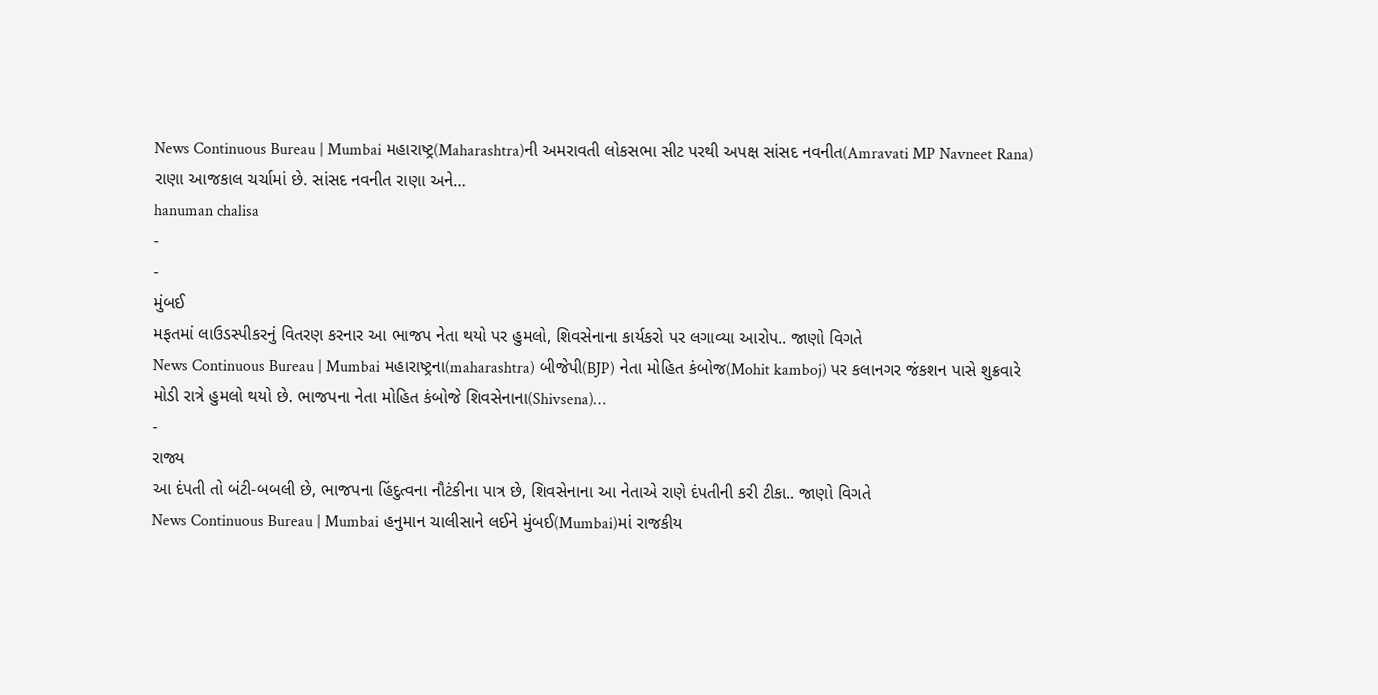News Continuous Bureau | Mumbai મહારાષ્ટ્ર(Maharashtra)ની અમરાવતી લોકસભા સીટ પરથી અપક્ષ સાંસદ નવનીત(Amravati MP Navneet Rana) રાણા આજકાલ ચર્ચામાં છે. સાંસદ નવનીત રાણા અને…
hanuman chalisa
-
-
મુંબઈ
મફતમાં લાઉડસ્પીકરનું વિતરણ કરનાર આ ભાજપ નેતા થયો પર હુમલો, શિવસેનાના કાર્યકરો પર લગાવ્યા આરોપ.. જાણો વિગતે
News Continuous Bureau | Mumbai મહારાષ્ટ્રના(maharashtra) બીજેપી(BJP) નેતા મોહિત કંબોજ(Mohit kamboj) પર કલાનગર જંકશન પાસે શુક્રવારે મોડી રાત્રે હુમલો થયો છે. ભાજપના નેતા મોહિત કંબોજે શિવસેનાના(Shivsena)…
-
રાજ્ય
આ દંપતી તો બંટી-બબલી છે, ભાજપના હિંદુત્વના નૌટંકીના પાત્ર છે, શિવસેનાના આ નેતાએ રાણે દંપતીની કરી ટીકા.. જાણો વિગતે
News Continuous Bureau | Mumbai હનુમાન ચાલીસાને લઈને મુંબઈ(Mumbai)માં રાજકીય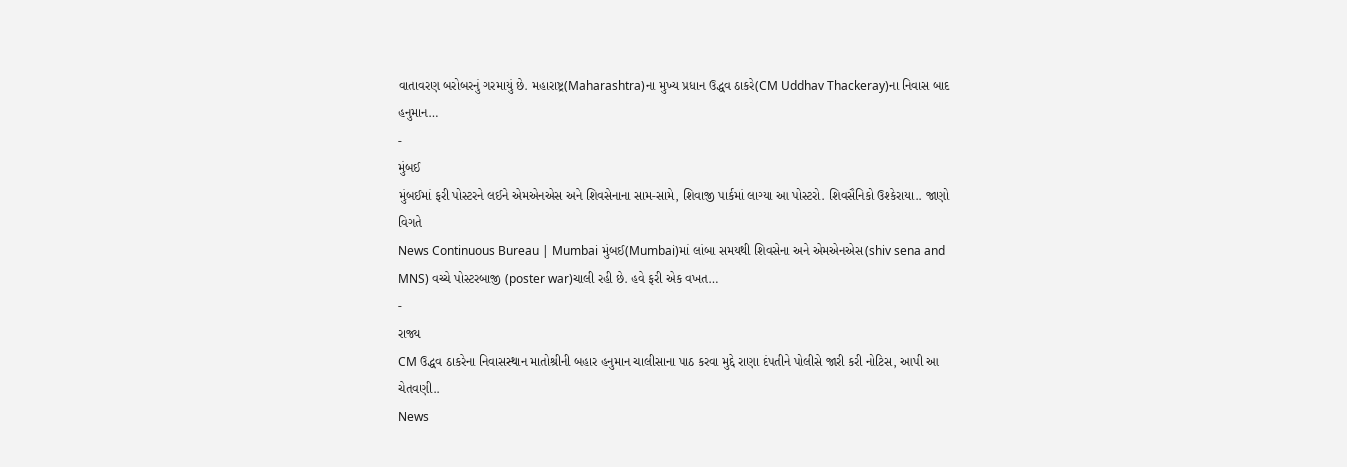વાતાવરણ બરોબરનું ગરમાયું છે. મહારાષ્ટ્ર(Maharashtra)ના મુખ્ય પ્રધાન ઉદ્ધવ ઠાકરે(CM Uddhav Thackeray)ના નિવાસ બાદ હનુમાન…
-
મુંબઈ
મુંબઈમાં ફરી પોસ્ટરને લઈને એમએનએસ અને શિવસેનાના સામ-સામે, શિવાજી પાર્કમાં લાગ્યા આ પોસ્ટરો. શિવસૈનિકો ઉશ્કેરાયા.. જાણો વિગતે
News Continuous Bureau | Mumbai મુંબઈ(Mumbai)માં લાંબા સમયથી શિવસેના અને એમએનએસ(shiv sena and MNS) વચ્ચે પોસ્ટરબાજી (poster war)ચાલી રહી છે. હવે ફરી એક વખત…
-
રાજ્ય
CM ઉદ્ધવ ઠાકરેના નિવાસસ્થાન માતોશ્રીની બહાર હનુમાન ચાલીસાના પાઠ કરવા મુદ્દે રાણા દંપતીને પોલીસે જારી કરી નોટિસ, આપી આ ચેતવણી..
News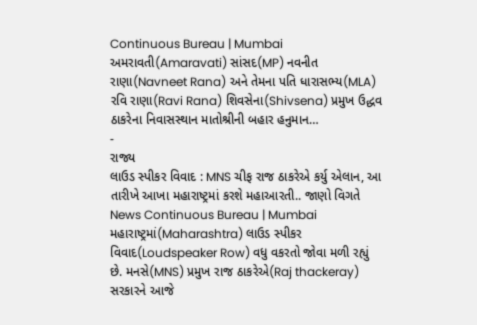Continuous Bureau | Mumbai અમરાવતી(Amaravati) સાંસદ(MP) નવનીત રાણા(Navneet Rana) અને તેમના પતિ ધારાસભ્ય(MLA) રવિ રાણા(Ravi Rana) શિવસેના(Shivsena) પ્રમુખ ઉદ્ધવ ઠાકરેના નિવાસસ્થાન માતોશ્રીની બહાર હનુમાન…
-
રાજ્ય
લાઉડ સ્પીકર વિવાદ : MNS ચીફ રાજ ઠાકરેએ કર્યુ એલાન, આ તારીખે આખા મહારાષ્ટ્રમાં કરશે મહાઆરતી.. જાણો વિગતે
News Continuous Bureau | Mumbai મહારાષ્ટ્રમાં(Maharashtra) લાઉડ સ્પીકર વિવાદ(Loudspeaker Row) વધુ વકરતો જોવા મળી રહ્યું છે. મનસે(MNS) પ્રમુખ રાજ ઠાકરેએ(Raj thackeray) સરકારને આજે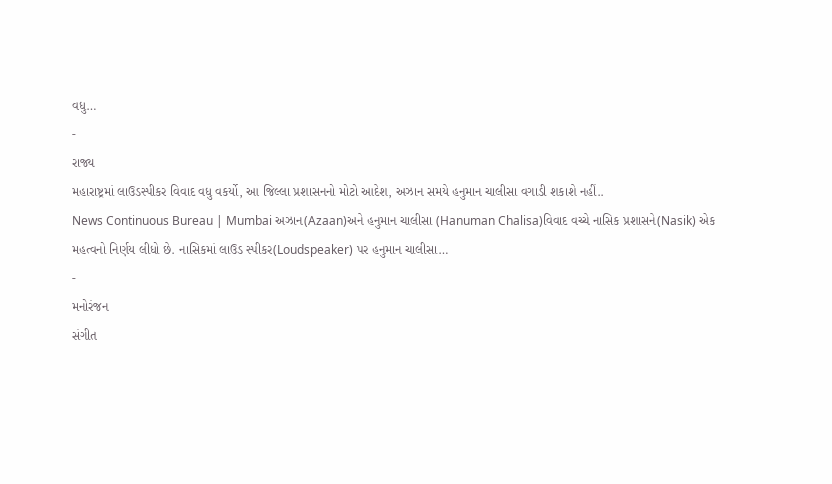વધુ…
-
રાજ્ય
મહારાષ્ટ્રમાં લાઉડસ્પીકર વિવાદ વધુ વકર્યો, આ જિલ્લા પ્રશાસનનો મોટો આદેશ, અઝાન સમયે હનુમાન ચાલીસા વગાડી શકાશે નહીં..
News Continuous Bureau | Mumbai અઝાન(Azaan)અને હનુમાન ચાલીસા (Hanuman Chalisa)વિવાદ વચ્ચે નાસિક પ્રશાસને(Nasik) એક મહત્વનો નિર્ણય લીધો છે. નાસિકમાં લાઉડ સ્પીકર(Loudspeaker) પર હનુમાન ચાલીસા…
-
મનોરંજન
સંગીત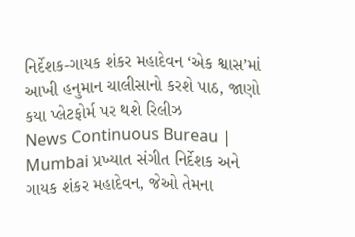નિર્દેશક-ગાયક શંકર મહાદેવન ‘એક શ્વાસ’માં આખી હનુમાન ચાલીસાનો કરશે પાઠ, જાણો કયા પ્લેટફોર્મ પર થશે રિલીઝ
News Continuous Bureau | Mumbai પ્રખ્યાત સંગીત નિર્દેશક અને ગાયક શંકર મહાદેવન, જેઓ તેમના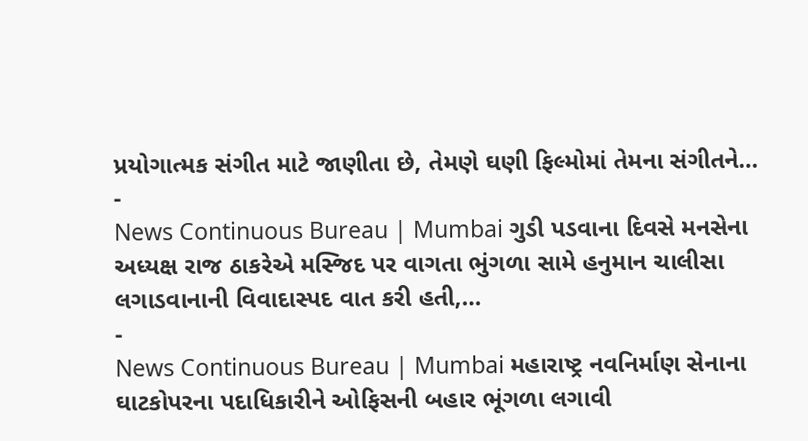પ્રયોગાત્મક સંગીત માટે જાણીતા છે, તેમણે ઘણી ફિલ્મોમાં તેમના સંગીતને…
-
News Continuous Bureau | Mumbai ગુડી પડવાના દિવસે મનસેના અધ્યક્ષ રાજ ઠાકરેએ મસ્જિદ પર વાગતા ભુંગળા સામે હનુમાન ચાલીસા લગાડવાનાની વિવાદાસ્પદ વાત કરી હતી,…
-
News Continuous Bureau | Mumbai મહારાષ્ટ્ર નવનિર્માણ સેનાના ઘાટકોપરના પદાધિકારીને ઓફિસની બહાર ભૂંગળા લગાવી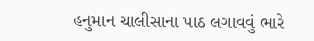હનુમાન ચાલીસાના પાઠ લગાવવું ભારે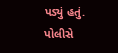પડ્યું હતું. પોલીસે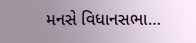મનસે વિધાનસભા…